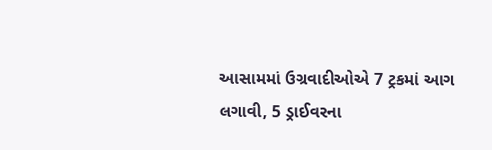આસામમાં ઉગ્રવાદીઓએ 7 ટ્રકમાં આગ લગાવી, 5 ડ્રાઈવરના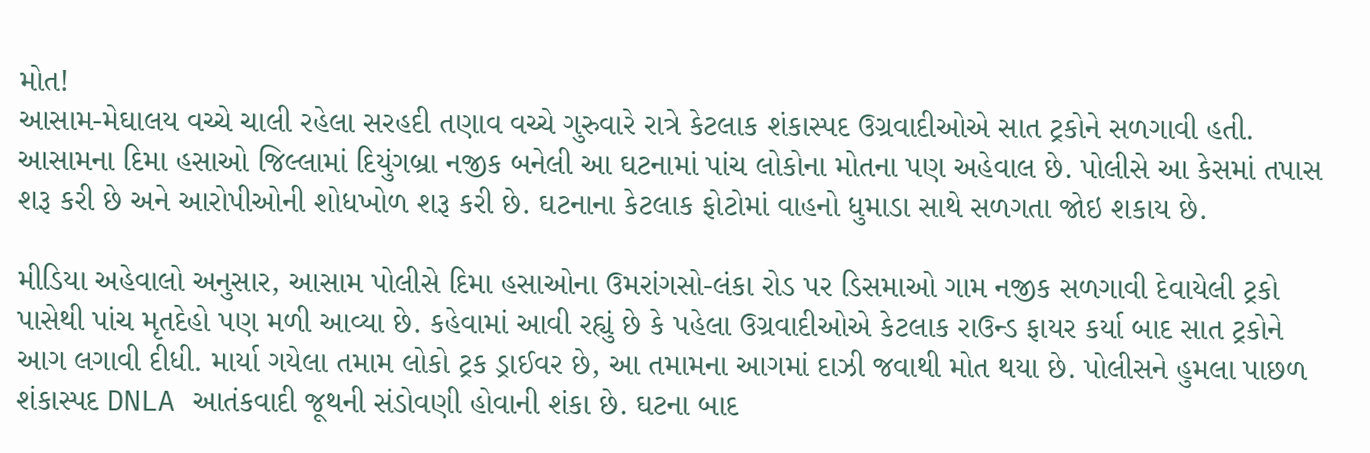મોત!
આસામ-મેઘાલય વચ્ચે ચાલી રહેલા સરહદી તણાવ વચ્ચે ગુરુવારે રાત્રે કેટલાક શંકાસ્પદ ઉગ્રવાદીઓએ સાત ટ્રકોને સળગાવી હતી. આસામના દિમા હસાઓ જિલ્લામાં દિયુંગબ્રા નજીક બનેલી આ ઘટનામાં પાંચ લોકોના મોતના પણ અહેવાલ છે. પોલીસે આ કેસમાં તપાસ શરૂ કરી છે અને આરોપીઓની શોધખોળ શરૂ કરી છે. ઘટનાના કેટલાક ફોટોમાં વાહનો ધુમાડા સાથે સળગતા જોઇ શકાય છે.

મીડિયા અહેવાલો અનુસાર, આસામ પોલીસે દિમા હસાઓના ઉમરાંગસો-લંકા રોડ પર ડિસમાઓ ગામ નજીક સળગાવી દેવાયેલી ટ્રકો પાસેથી પાંચ મૃતદેહો પણ મળી આવ્યા છે. કહેવામાં આવી રહ્યું છે કે પહેલા ઉગ્રવાદીઓએ કેટલાક રાઉન્ડ ફાયર કર્યા બાદ સાત ટ્રકોને આગ લગાવી દીધી. માર્યા ગયેલા તમામ લોકો ટ્રક ડ્રાઈવર છે, આ તમામના આગમાં દાઝી જવાથી મોત થયા છે. પોલીસને હુમલા પાછળ શંકાસ્પદ DNLA આતંકવાદી જૂથની સંડોવણી હોવાની શંકા છે. ઘટના બાદ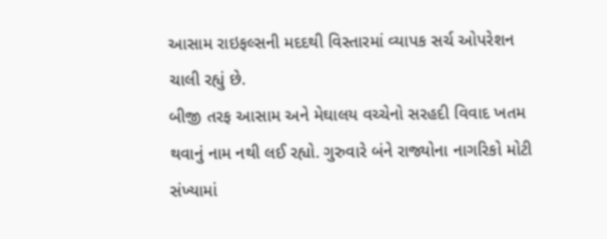આસામ રાઇફલ્સની મદદથી વિસ્તારમાં વ્યાપક સર્ચ ઓપરેશન ચાલી રહ્યું છે.
બીજી તરફ આસામ અને મેઘાલય વચ્ચેનો સરહદી વિવાદ ખતમ થવાનું નામ નથી લઈ રહ્યો. ગુરુવારે બંને રાજ્યોના નાગરિકો મોટી સંખ્યામાં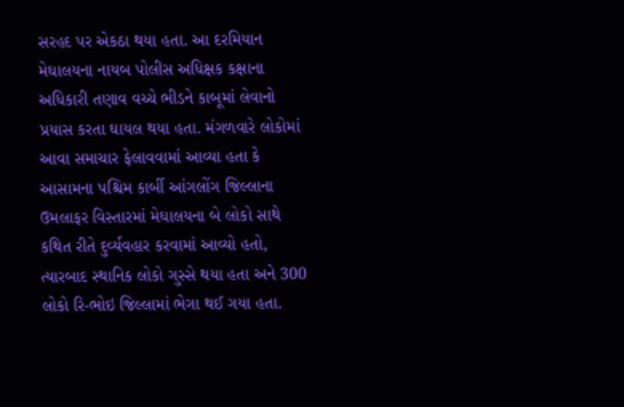સરહદ પર એકઠા થયા હતા. આ દરમિયાન મેઘાલયના નાયબ પોલીસ અધિક્ષક કક્ષાના અધિકારી તણાવ વચ્ચે ભીડને કાબૂમાં લેવાનો પ્રયાસ કરતા ઘાયલ થયા હતા. મંગળવારે લોકોમાં આવા સમાચાર ફેલાવવામાં આવ્યા હતા કે આસામના પશ્ચિમ કાર્બી આંગલોંગ જિલ્લાના ઉમલાફર વિસ્તારમાં મેઘાલયના બે લોકો સાથે કથિત રીતે દુર્વ્યવહાર કરવામાં આવ્યો હતો, ત્યારબાદ સ્થાનિક લોકો ગુસ્સે થયા હતા અને 300 લોકો રિ-ભોઇ જિલ્લામાં ભેગા થઈ ગયા હતા.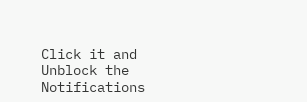Click it and Unblock the Notifications